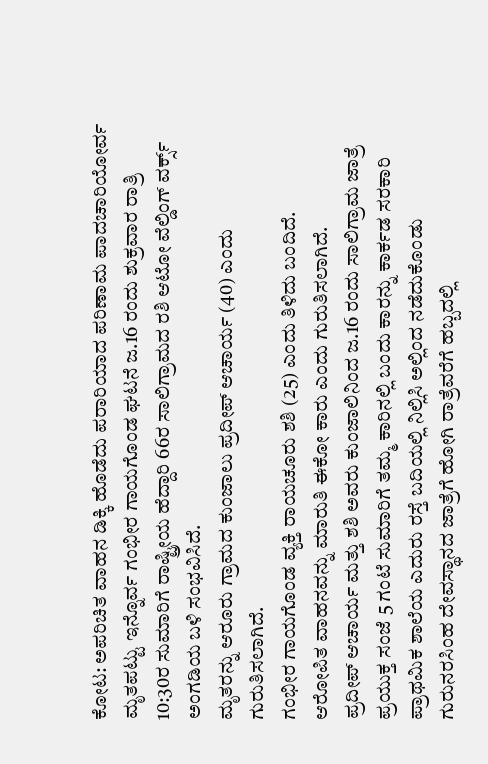ಕೋಟ: ಅಪರಿಚಿತ ವಾಹನ ಡಿಕ್ಕಿ ಹೊಡೆದು ಪರಾರಿಯಾದ ಪರಿಣಾಮ ಪಾದಚಾರಿಯೋರ್ವ ಮೃತಪಟ್ಟು ಇನ್ನೊರ್ವ ಗಂಭೀರ ಗಾಯಗೊಂಡ ಘಟನೆ ಜ.16 ರಂದು ಶುಕ್ರವಾರ ರಾತ್ರಿ 10:30ರ ಸುಮಾರಿಗೆ ರಾಷ್ಟ್ರೀಯ ಹೆದ್ದಾರಿ 66ರ ಸಾಲಿಗ್ರಾಮದ ರಶಿ ಆಟೋ ವೆಲ್ಡಿಂಗ್ ವರ್ಕ್ಸ್ ಅಂಗಡಿಯ ಬಳಿ ಸಂಭವಿಸಿದೆ.
ಮೃತರನ್ನು ಆರೂರು ಗ್ರಾಮದ ಕುಂಜಾಲು ಪ್ರದೀಪ್ ಆಚಾರ್ಯ (40) ಎಂದು ಗುರುತಿಸಲಾಗಿದೆ.
ಗಂಭೀರ ಗಾಯಗೊಂಡ ವ್ಯಕ್ತಿ ರಾಯಚೂರು ಶಶಿ (25) ಎಂದು ತಿಳಿದು ಬಂದಿದೆ.
ಆರೋಪಿತ ವಾಹನವನ್ನು ಮಾರುತಿ ಈಕೋ ಕಾರು ಎಂದು ಗುರುತಿಸಲಾಗಿದೆ.
ಪ್ರದೀಪ್ ಆಚಾರ್ಯ ಮತ್ತು ಶಶಿ ಅವರು ಕುಂಜಾಲಿನಿಂದ ಜ.16 ರಂದು ಸಾಲಿಗ್ರಾಮ ಜಾತ್ರೆ ಪ್ರಯುಕ್ತ ಸಂಜೆ 5 ಗಂಟೆ ಸುಮಾರಿಗೆ ತಮ್ಮ ಕಾರಿನಲ್ಲಿ ಬಂದು ಕಾರನ್ನು ಕಾರ್ಕಡ ಸರಕಾರಿ ಪ್ರಾಥಮಿಕ ಶಾಲೆಯ ಎದುರು ರಸ್ತೆ ಬದಿಯಲ್ಲಿ ನಿಲ್ಲಿಸಿ ಅಲ್ಲಿಂದ ನಡೆದುಕೊಂಡು ಗುರುನರಸಿಂಹ ದೇವಸ್ಥಾನದ ಜಾತ್ರೆಗೆ ಹೋಗಿ ರಾತ್ರೆವರೆಗೆ ಹಬ್ಬದಲ್ಲಿ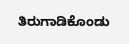ತಿರುಗಾಡಿಕೊಂಡು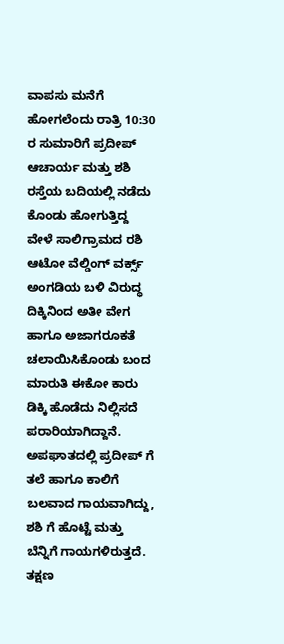ವಾಪಸು ಮನೆಗೆ ಹೋಗಲೆಂದು ರಾತ್ರಿ 10:30 ರ ಸುಮಾರಿಗೆ ಪ್ರದೀಪ್ ಆಚಾರ್ಯ ಮತ್ತು ಶಶಿ ರಸ್ತೆಯ ಬದಿಯಲ್ಲಿ ನಡೆದು ಕೊಂಡು ಹೋಗುತ್ತಿದ್ದ ವೇಳೆ ಸಾಲಿಗ್ರಾಮದ ರಶಿ ಆಟೋ ವೆಲ್ಡಿಂಗ್ ವರ್ಕ್ಸ್ ಅಂಗಡಿಯ ಬಳಿ ವಿರುದ್ಧ ದಿಕ್ಕಿನಿಂದ ಅತೀ ವೇಗ ಹಾಗೂ ಅಜಾಗರೂಕತೆ ಚಲಾಯಿಸಿಕೊಂಡು ಬಂದ ಮಾರುತಿ ಈಕೋ ಕಾರು ಡಿಕ್ಕಿ ಹೊಡೆದು ನಿಲ್ಲಿಸದೆ ಪರಾರಿಯಾಗಿದ್ದಾನೆ.
ಅಪಘಾತದಲ್ಲಿ ಪ್ರದೀಪ್ ಗೆ ತಲೆ ಹಾಗೂ ಕಾಲಿಗೆ ಬಲವಾದ ಗಾಯವಾಗಿದ್ದು, ಶಶಿ ಗೆ ಹೊಟ್ಟೆ ಮತ್ತು ಬೆನ್ನಿಗೆ ಗಾಯಗಳಿರುತ್ತದೆ. ತಕ್ಷಣ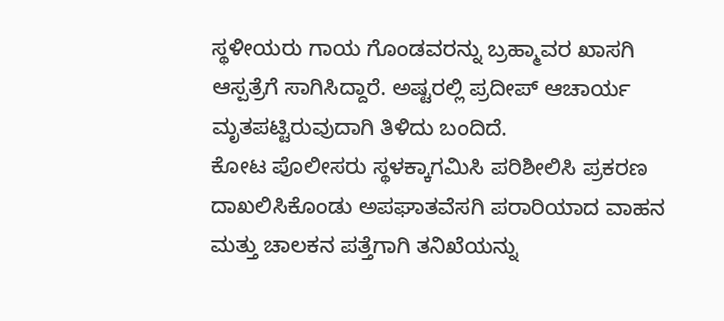ಸ್ಥಳೀಯರು ಗಾಯ ಗೊಂಡವರನ್ನು ಬ್ರಹ್ಮಾವರ ಖಾಸಗಿ ಆಸ್ಪತ್ರೆಗೆ ಸಾಗಿಸಿದ್ದಾರೆ. ಅಷ್ಟರಲ್ಲಿ ಪ್ರದೀಪ್ ಆಚಾರ್ಯ ಮೃತಪಟ್ಟಿರುವುದಾಗಿ ತಿಳಿದು ಬಂದಿದೆ.
ಕೋಟ ಪೊಲೀಸರು ಸ್ಥಳಕ್ಕಾಗಮಿಸಿ ಪರಿಶೀಲಿಸಿ ಪ್ರಕರಣ ದಾಖಲಿಸಿಕೊಂಡು ಅಪಘಾತವೆಸಗಿ ಪರಾರಿಯಾದ ವಾಹನ ಮತ್ತು ಚಾಲಕನ ಪತ್ತೆಗಾಗಿ ತನಿಖೆಯನ್ನು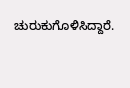ಚುರುಕುಗೊಳಿಸಿದ್ದಾರೆ.